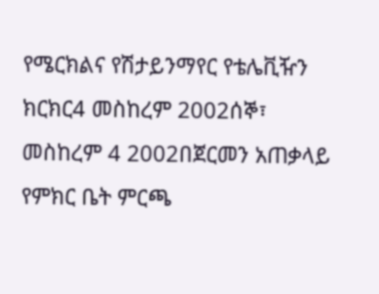የሜርክልና የሽታይንማየር የቴሌቪዥን ክርክር4 መስከረም 2002ሰኞ፣ መስከረም 4 2002በጀርመን አጠቃላይ የምክር ቤት ምርጫ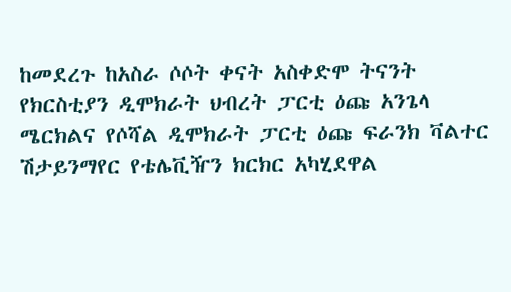ከመደረጉ ከአስራ ሶሶት ቀናት አስቀድሞ ትናንት የክርስቲያን ዲሞክራት ህብረት ፓርቲ ዕጩ አንጌላ ሜርክልና የሶሻል ዲሞክራት ፓርቲ ዕጩ ፍራንክ ቫልተር ሽታይንማየር የቴሌቪዥን ክርክር አካሂደዋል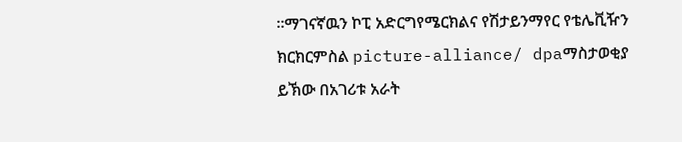።ማገናኛዉን ኮፒ አድርግየሜርክልና የሽታይንማየር የቴሌቪዥን ክርክርምስል picture-alliance/ dpaማስታወቂያ ይኽው በአገሪቱ አራት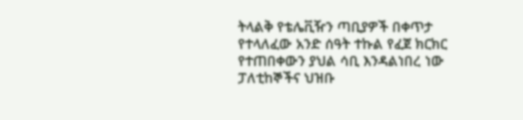ትላልቅ የቴሌቪዥን ጣቢያዎች በቀጥታ የተላለፈው አንድ ሰዓት ተኩል የፈጀ ክርክር የተጠበቀውን ያህል ሳቢ እንዳልነበረ ነው ፓለቲከኞችና ህዝቡ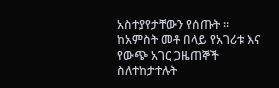አስተያየታቸውን የሰጡት ። ከአምስት መቶ በላይ የአገሪቱ እና የውጭ አገር ጋዜጠኞች ስለተከታተሉት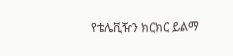የቴሌቪዥን ክርክር ይልማ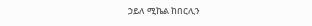ኃይለ ሚኬል ከበርሊን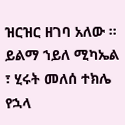ዝርዝር ዘገባ አለው ። ይልማ ኀይለ ሚካኤል ፣ ሂሩት መለሰ ተክሌ የኋላ